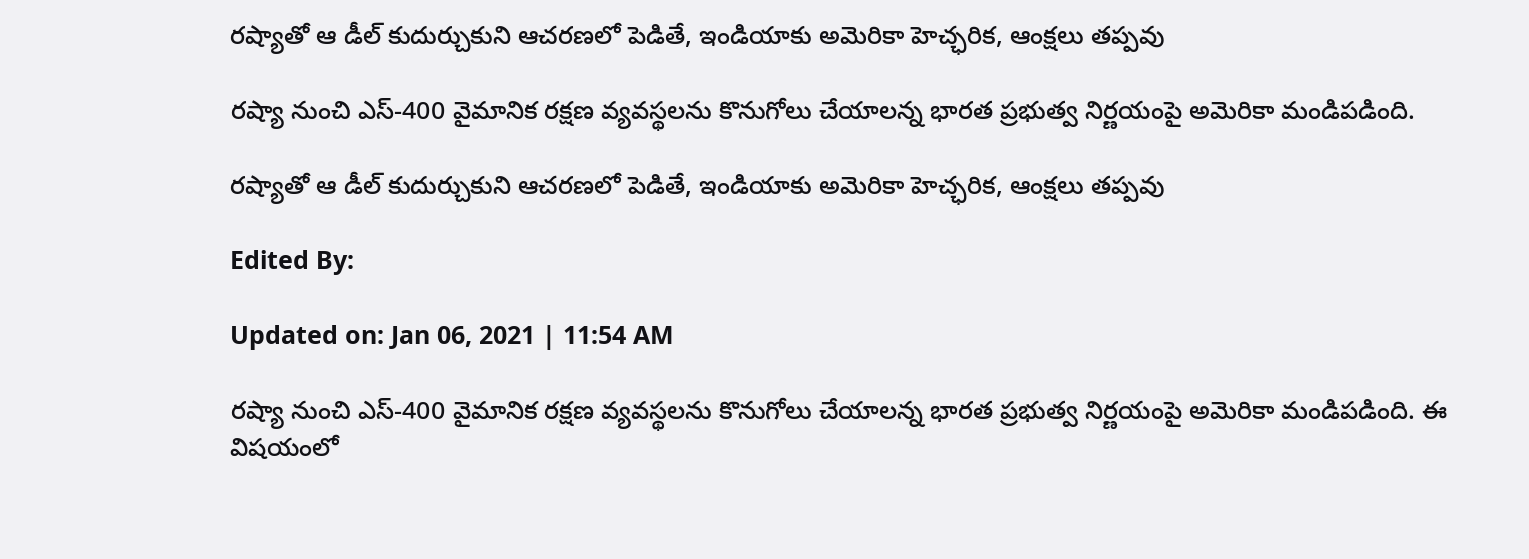రష్యాతో ఆ డీల్ కుదుర్చుకుని ఆచరణలో పెడితే, ఇండియాకు అమెరికా హెచ్ఛరిక, ఆంక్షలు తప్పవు

రష్యా నుంచి ఎస్-400 వైమానిక రక్షణ వ్యవస్థలను కొనుగోలు చేయాలన్న భారత ప్రభుత్వ నిర్ణయంపై అమెరికా మండిపడింది.

రష్యాతో ఆ డీల్ కుదుర్చుకుని ఆచరణలో పెడితే, ఇండియాకు అమెరికా హెచ్ఛరిక, ఆంక్షలు తప్పవు

Edited By:

Updated on: Jan 06, 2021 | 11:54 AM

రష్యా నుంచి ఎస్-400 వైమానిక రక్షణ వ్యవస్థలను కొనుగోలు చేయాలన్న భారత ప్రభుత్వ నిర్ణయంపై అమెరికా మండిపడింది. ఈ విషయంలో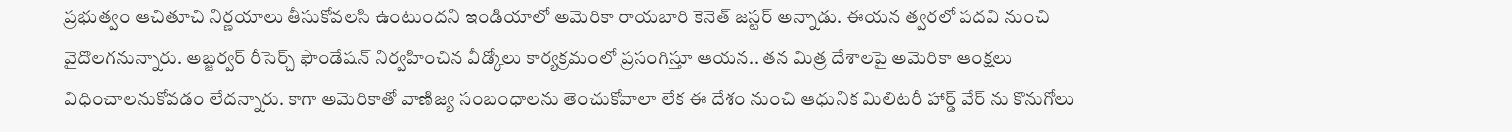ప్రభుత్వం ఆచితూచి నిర్ణయాలు తీసుకోవలసి ఉంటుందని ఇండియాలో అమెరికా రాయబారి కెనెత్ జస్టర్ అన్నాడు. ఈయన త్వరలో పదవి నుంచి వైదొలగనున్నారు. అబ్జర్వర్ రీసెర్చ్ ఫౌండేషన్ నిర్వహించిన వీడ్కోలు కార్యక్రమంలో ప్రసంగిస్తూ ఆయన.. తన మిత్ర దేశాలపై అమెరికా ఆంక్షలు విధించాలనుకోవడం లేదన్నారు. కాగా అమెరికాతో వాణిజ్య సంబంధాలను తెంచుకోవాలా లేక ఈ దేశం నుంచి ఆధునిక మిలిటరీ హార్డ్ వేర్ ను కొనుగోలు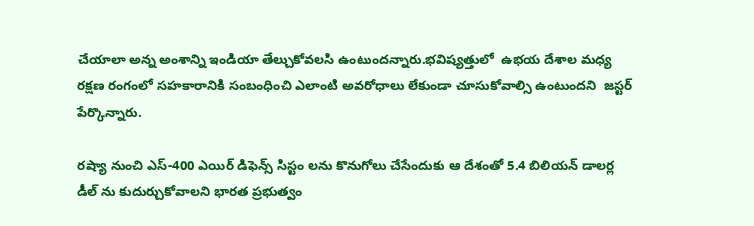చేయాలా అన్న అంశాన్ని ఇండియా తేల్చుకోవలసి ఉంటుందన్నారు.భవిష్యత్తులో  ఉభయ దేశాల మధ్య రక్షణ రంగంలో సహకారానికి సంబంధించి ఎలాంటి అవరోధాలు లేకుండా చూసుకోవాల్సి ఉంటుందని  జస్టర్ పేర్కొన్నారు.

రష్యా నుంచి ఎస్-400 ఎయిర్ డిఫెన్స్ సిస్టం లను కొనుగోలు చేసేందుకు ఆ దేశంతో 5.4 బిలియన్ డాలర్ల డీల్ ను కుదుర్చుకోవాలని భారత ప్రభుత్వం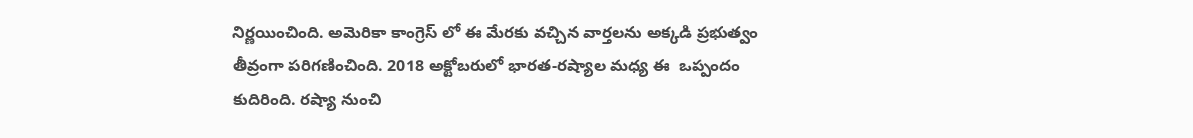నిర్ణయించింది. అమెరికా కాంగ్రెస్ లో ఈ మేరకు వచ్చిన వార్తలను అక్కడి ప్రభుత్వం తీవ్రంగా పరిగణించింది. 2018 అక్టోబరులో భారత-రష్యాల మధ్య ఈ  ఒప్పందం కుదిరింది. రష్యా నుంచి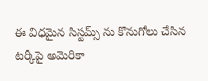ఈ విధమైన సిస్టమ్స్ ను కొనుగోలు చేసిన టర్కీపై అమెరికా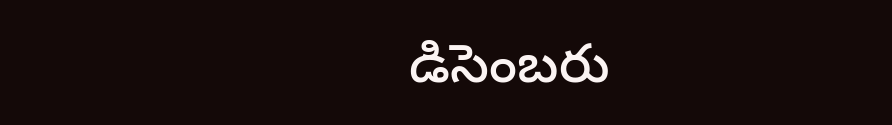డిసెంబరు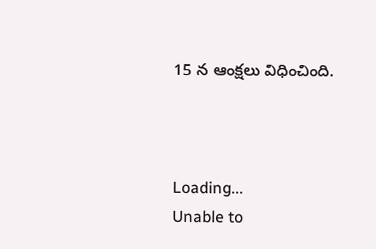15 న ఆంక్షలు విధించింది.



Loading...
Unable to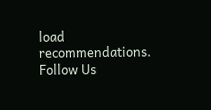load recommendations.
Follow Us